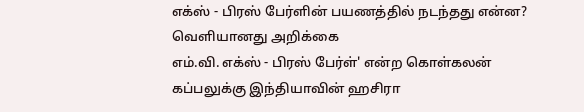எக்ஸ் - பிரஸ் பேர்ளின் பயணத்தில் நடந்தது என்ன? வெளியானது அறிக்கை
எம்.வி. எக்ஸ் - பிரஸ் பேர்ள்' என்ற கொள்கலன் கப்பலுக்கு இந்தியாவின் ஹசிரா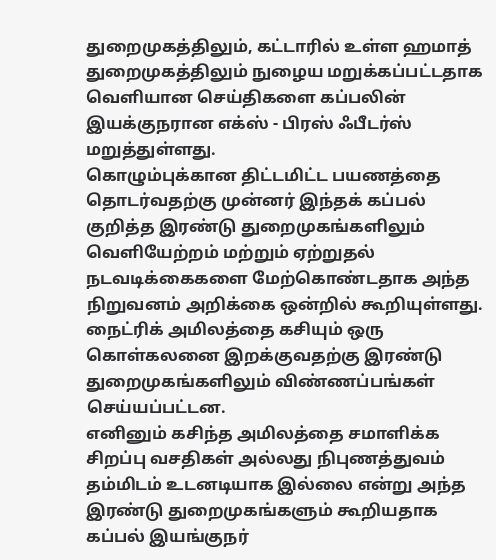துறைமுகத்திலும், கட்டாரில் உள்ள ஹமாத் துறைமுகத்திலும் நுழைய மறுக்கப்பட்டதாக வெளியான செய்திகளை கப்பலின் இயக்குநரான எக்ஸ் - பிரஸ் ஃபீடர்ஸ் மறுத்துள்ளது.
கொழும்புக்கான திட்டமிட்ட பயணத்தை தொடர்வதற்கு முன்னர் இந்தக் கப்பல் குறித்த இரண்டு துறைமுகங்களிலும் வெளியேற்றம் மற்றும் ஏற்றுதல் நடவடிக்கைகளை மேற்கொண்டதாக அந்த நிறுவனம் அறிக்கை ஒன்றில் கூறியுள்ளது.
நைட்ரிக் அமிலத்தை கசியும் ஒரு கொள்கலனை இறக்குவதற்கு இரண்டு துறைமுகங்களிலும் விண்ணப்பங்கள் செய்யப்பட்டன.
எனினும் கசிந்த அமிலத்தை சமாளிக்க சிறப்பு வசதிகள் அல்லது நிபுணத்துவம் தம்மிடம் உடனடியாக இல்லை என்று அந்த இரண்டு துறைமுகங்களும் கூறியதாக கப்பல் இயங்குநர்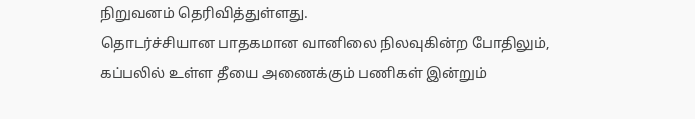நிறுவனம் தெரிவித்துள்ளது.
தொடர்ச்சியான பாதகமான வானிலை நிலவுகின்ற போதிலும், கப்பலில் உள்ள தீயை அணைக்கும் பணிகள் இன்றும்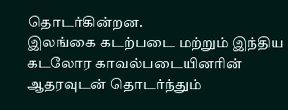தொடர்கின்றன.
இலங்கை கடற்படை மற்றும் இந்திய கடலோர காவல்படையினரின் ஆதரவுடன் தொடர்ந்தும்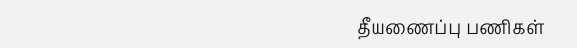தீயணைப்பு பணிகள்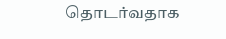தொடர்வதாக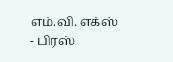எம்.வி. எக்ஸ் - பிரஸ்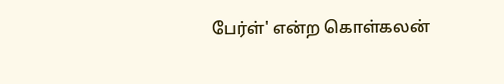பேர்ள்' என்ற கொள்கலன்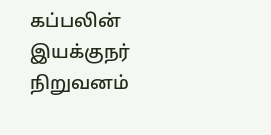கப்பலின் இயக்குநர் நிறுவனம்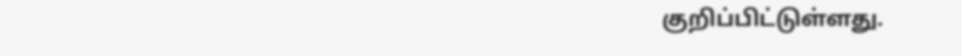குறிப்பிட்டுள்ளது.